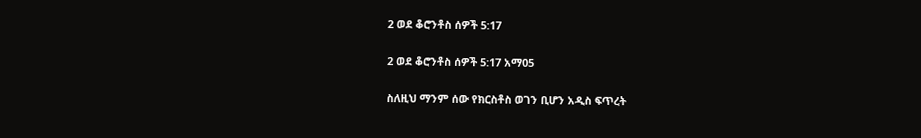2 ወደ ቆሮንቶስ ሰዎች 5:17

2 ወደ ቆሮንቶስ ሰዎች 5:17 አማ05

ስለዚህ ማንም ሰው የክርስቶስ ወገን ቢሆን አዲስ ፍጥረት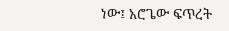ነው፤ አሮጌው ፍጥረት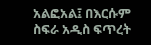አልፎአል፤ በእርሱም ስፍራ አዲስ ፍጥረት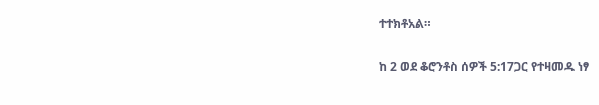ተተክቶአል።

ከ 2 ወደ ቆሮንቶስ ሰዎች 5:17ጋር የተዛመዱ ነፃ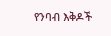የንባብ እቅዶች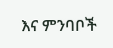እና ምንባቦች